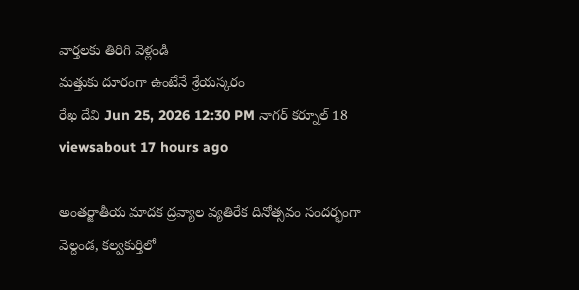వార్తలకు తిరిగి వెళ్లండి
మత్తుకు దూరంగా ఉంటేనే శ్రేయస్కరం
రేఖ దేవి Jun 25, 2026 12:30 PM నాగర్ కర్నూల్ 18 viewsabout 17 hours ago

అంతర్జాతీయ మాదక ద్రవ్యాల వ్యతిరేక దినోత్సవం సందర్భంగా వెల్దండ, కల్వకుర్తిలో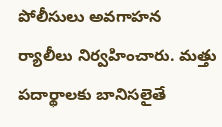పోలీసులు అవగాహన ర్యాలీలు నిర్వహించారు. మత్తు పదార్థాలకు బానిసలైతే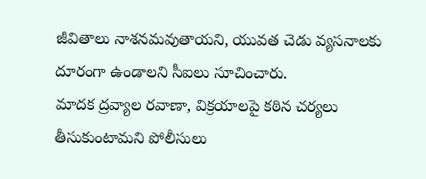జీవితాలు నాశనమవుతాయని, యువత చెడు వ్యసనాలకు దూరంగా ఉండాలని సీఐలు సూచించారు.
మాదక ద్రవ్యాల రవాణా, విక్రయాలపై కఠిన చర్యలు తీసుకుంటామని పోలీసులు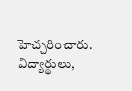హెచ్చరించారు. విద్యార్థులు,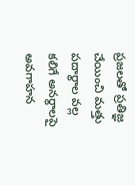ప్రజలతో ప్రతిజ్ఞ చేయించి మత్తు పదార్థాల వల్ల కలిగే అనర్థాలపై అవగాహన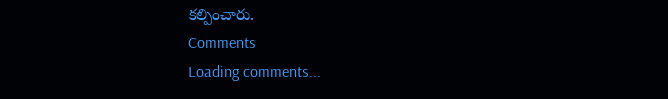కల్పించారు.
Comments
Loading comments...